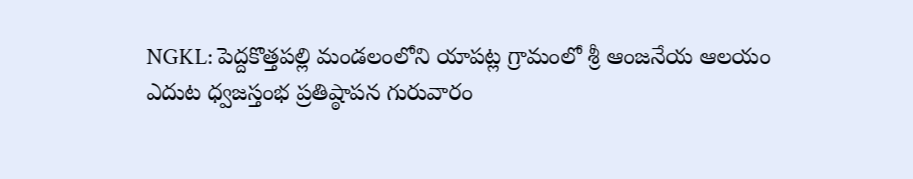NGKL: పెద్దకొత్తపల్లి మండలంలోని యాపట్ల గ్రామంలో శ్రీ ఆంజనేయ ఆలయం ఎదుట ధ్వజస్తంభ ప్రతిష్ఠాపన గురువారం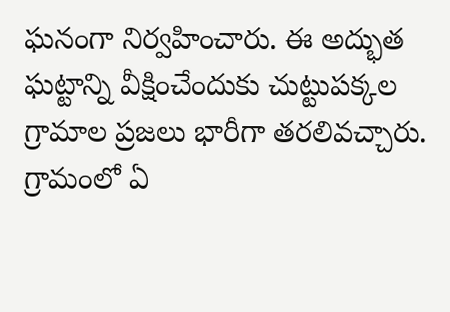ఘనంగా నిర్వహించారు. ఈ అద్భుత ఘట్టాన్ని వీక్షించేందుకు చుట్టుపక్కల గ్రామాల ప్రజలు భారీగా తరలివచ్చారు. గ్రామంలో ఏ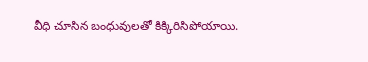వీధి చూసిన బంధువులతో కిక్కిరిసిపోయాయి.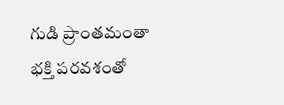గుడి ప్రాంతమంతా భక్తి పరవశంతో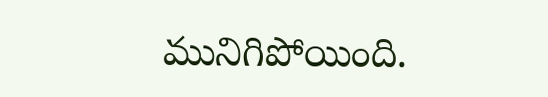మునిగిపోయింది.